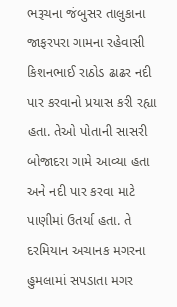ભરૂચના જંબુસર તાલુકાના જાફરપરા ગામના રહેવાસી કિશનભાઈ રાઠોડ ઢાઢર નદી પાર કરવાનો પ્રયાસ કરી રહ્યા હતા. તેઓ પોતાની સાસરી બોજાદરા ગામે આવ્યા હતા અને નદી પાર કરવા માટે પાણીમાં ઉતર્યા હતા. તે દરમિયાન અચાનક મગરના હુમલામાં સપડાતા મગર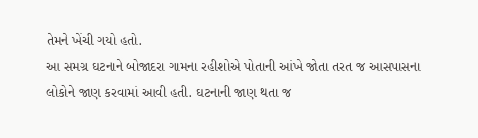તેમને ખેંચી ગયો હતો.
આ સમગ્ર ઘટનાને બોજાદરા ગામના રહીશોએ પોતાની આંખે જોતા તરત જ આસપાસના લોકોને જાણ કરવામાં આવી હતી. ઘટનાની જાણ થતા જ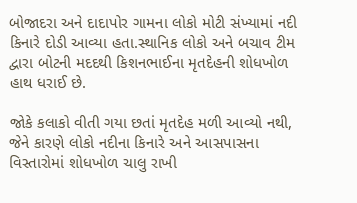બોજાદરા અને દાદાપોર ગામના લોકો મોટી સંખ્યામાં નદી કિનારે દોડી આવ્યા હતા.સ્થાનિક લોકો અને બચાવ ટીમ દ્વારા બોટની મદદથી કિશનભાઈના મૃતદેહની શોધખોળ હાથ ધરાઈ છે.

જોકે કલાકો વીતી ગયા છતાં મૃતદેહ મળી આવ્યો નથી, જેને કારણે લોકો નદીના કિનારે અને આસપાસના વિસ્તારોમાં શોધખોળ ચાલુ રાખી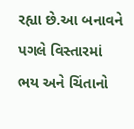રહ્યા છે.આ બનાવને પગલે વિસ્તારમાં ભય અને ચિંતાનો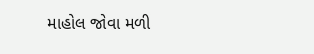માહોલ જોવા મળી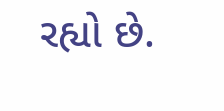રહ્યો છે.